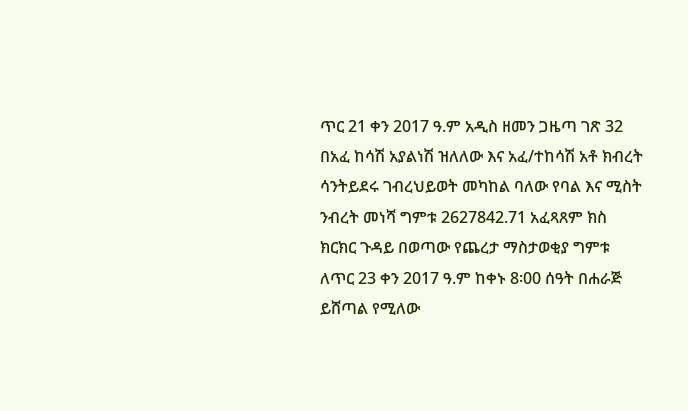ጥር 21 ቀን 2017 ዓ.ም አዲስ ዘመን ጋዜጣ ገጽ 32 በአፈ ከሳሽ አያልነሽ ዝለለው እና አፈ/ተከሳሽ አቶ ክብረት ሳንትይደሩ ገብረህይወት መካከል ባለው የባል እና ሚስት ንብረት መነሻ ግምቱ 2627842.71 አፈጻጸም ክስ ክርክር ጉዳይ በወጣው የጨረታ ማስታወቂያ ግምቱ ለጥር 23 ቀን 2017 ዓ.ም ከቀኑ 8፡00 ሰዓት በሐራጅ ይሸጣል የሚለው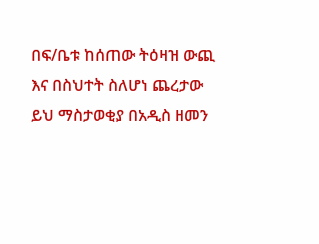በፍ/ቤቱ ከሰጠው ትዕዛዝ ውጪ እና በስህተት ስለሆነ ጨረታው ይህ ማስታወቂያ በአዲስ ዘመን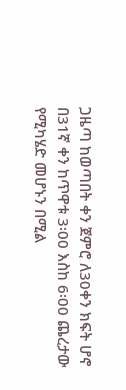ጋዜጣ ከወጣበት ቀን ጀምሮ ለ30ቀን ክፍት ሆኖ በ31ኛ ቀን ከጥዋቱ 3፡00 እስከ 6፡00 ጨረታው የሚካሄድ መሆኑን በሚል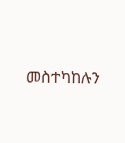መስተካከሉን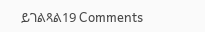ይገልጻል19 Comments